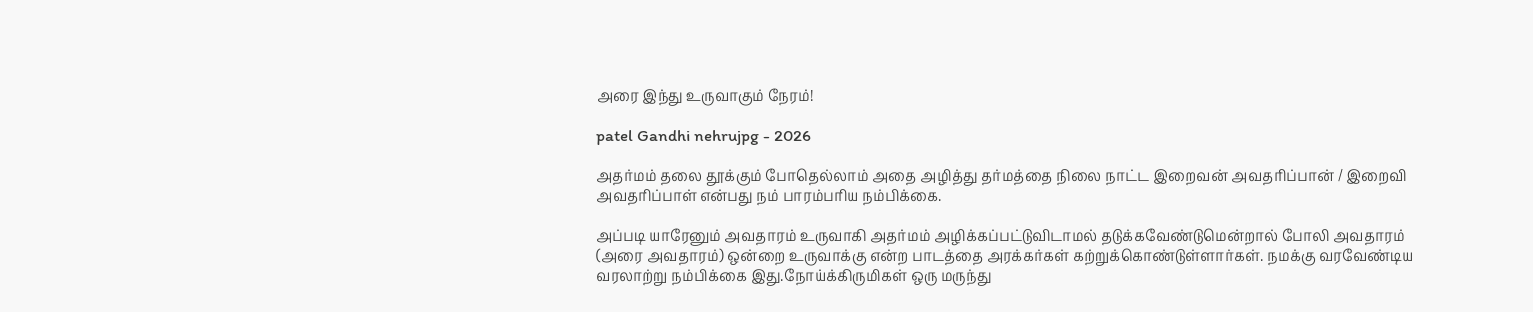அரை இந்து உருவாகும் நேரம்!

patel Gandhi nehrujpg - 2026

அதர்மம் தலை தூக்கும் போதெல்லாம் அதை அழித்து தர்மத்தை நிலை நாட்ட இறைவன் அவதரிப்பான் / இறைவி அவதரிப்பாள் என்பது நம் பாரம்பரிய நம்பிக்கை.

அப்படி யாரேனும் அவதாரம் உருவாகி அதர்மம் அழிக்கப்பட்டுவிடாமல் தடுக்கவேண்டுமென்றால் போலி அவதாரம் (அரை அவதாரம்) ஒன்றை உருவாக்கு என்ற பாடத்தை அரக்கர்கள் கற்றுக்கொண்டுள்ளார்கள். நமக்கு வரவேண்டிய வரலாற்று நம்பிக்கை இது.நோய்க்கிருமிகள் ஒரு மருந்து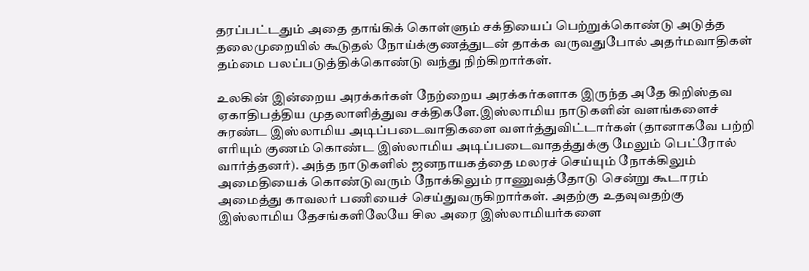தரப்பட்டதும் அதை தாங்கிக் கொள்ளும் சக்தியைப் பெற்றுக்கொண்டு அடுத்த தலைமுறையில் கூடுதல் நோய்க்குணத்துடன் தாக்க வருவதுபோல் அதர்மவாதிகள் தம்மை பலப்படுத்திக்கொண்டு வந்து நிற்கிறார்கள்.

உலகின் இன்றைய அரக்கர்கள் நேற்றைய அரக்கர்களாக இருந்த அதே கிறிஸ்தவ ஏகாதிபத்திய முதலாளித்துவ சக்திகளே.இஸ்லாமிய நாடுகளின் வளங்களைச் சுரண்ட இஸ்லாமிய அடிப்படைவாதிகளை வளர்த்துவிட்டார்கள் (தானாகவே பற்றி எரியும் குணம் கொண்ட இஸ்லாமிய அடிப்படைவாதத்துக்கு மேலும் பெட்ரோல் வார்த்தனர்). அந்த நாடுகளில் ஜனநாயகத்தை மலரச் செய்யும் நோக்கிலும் அமைதியைக் கொண்டுவரும் நோக்கிலும் ராணுவத்தோடு சென்று கூடாரம் அமைத்து காவலர் பணியைச் செய்துவருகிறார்கள். அதற்கு உதவுவதற்கு இஸ்லாமிய தேசங்களிலேயே சில அரை இஸ்லாமியர்களை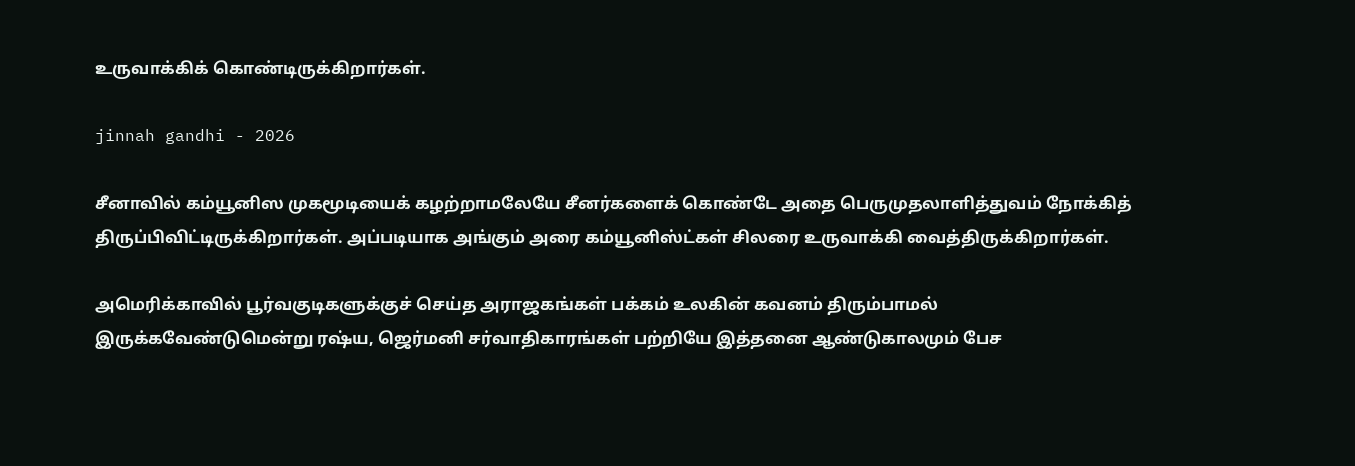உருவாக்கிக் கொண்டிருக்கிறார்கள்.

jinnah gandhi - 2026

சீனாவில் கம்யூனிஸ முகமூடியைக் கழற்றாமலேயே சீனர்களைக் கொண்டே அதை பெருமுதலாளித்துவம் நோக்கித் திருப்பிவிட்டிருக்கிறார்கள். அப்படியாக அங்கும் அரை கம்யூனிஸ்ட்கள் சிலரை உருவாக்கி வைத்திருக்கிறார்கள்.

அமெரிக்காவில் பூர்வகுடிகளுக்குச் செய்த அராஜகங்கள் பக்கம் உலகின் கவனம் திரும்பாமல் இருக்கவேண்டுமென்று ரஷ்ய, ஜெர்மனி சர்வாதிகாரங்கள் பற்றியே இத்தனை ஆண்டுகாலமும் பேச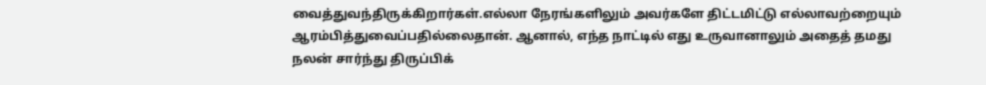வைத்துவந்திருக்கிறார்கள்.எல்லா நேரங்களிலும் அவர்களே திட்டமிட்டு எல்லாவற்றையும் ஆரம்பித்துவைப்பதில்லைதான். ஆனால், எந்த நாட்டில் எது உருவானாலும் அதைத் தமது நலன் சார்ந்து திருப்பிக்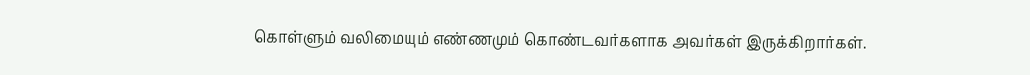கொள்ளும் வலிமையும் எண்ணமும் கொண்டவர்களாக அவர்கள் இருக்கிறார்கள்.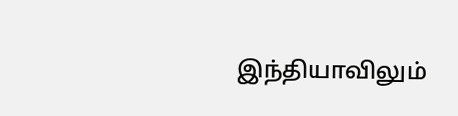இந்தியாவிலும்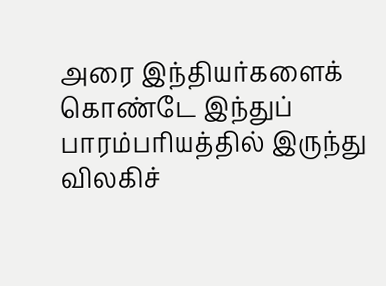அரை இந்தியர்களைக் கொண்டே இந்துப் பாரம்பரியத்தில் இருந்து விலகிச்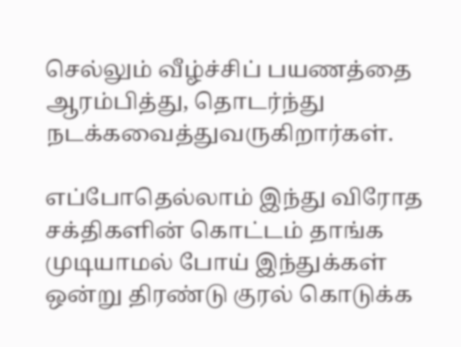செல்லும் வீழ்ச்சிப் பயணத்தை ஆரம்பித்து, தொடர்ந்து நடக்கவைத்துவருகிறார்கள்.

எப்போதெல்லாம் இந்து விரோத சக்திகளின் கொட்டம் தாங்க முடியாமல் போய் இந்துக்கள் ஒன்று திரண்டு குரல் கொடுக்க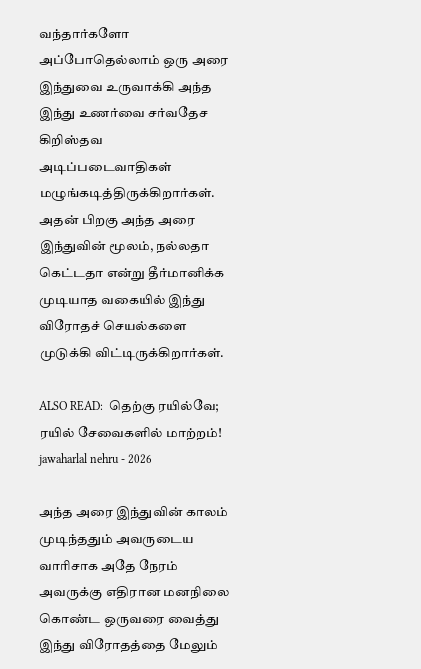வந்தார்களோ அப்போதெல்லாம் ஒரு அரை இந்துவை உருவாக்கி அந்த இந்து உணர்வை சர்வதேச கிறிஸ்தவ அடிப்படைவாதிகள் மழுங்கடித்திருக்கிறார்கள். அதன் பிறகு அந்த அரை இந்துவின் மூலம், நல்லதா கெட்டதா என்று தீர்மானிக்க முடியாத வகையில் இந்து விரோதச் செயல்களை முடுக்கி விட்டிருக்கிறார்கள்.

ALSO READ:  தெற்கு ரயில்வே; ரயில் சேவைகளில் மாற்றம்!
jawaharlal nehru - 2026

அந்த அரை இந்துவின் காலம் முடிந்ததும் அவருடைய வாரிசாக அதே நேரம் அவருக்கு எதிரான மனநிலை கொண்ட ஒருவரை வைத்து இந்து விரோதத்தை மேலும்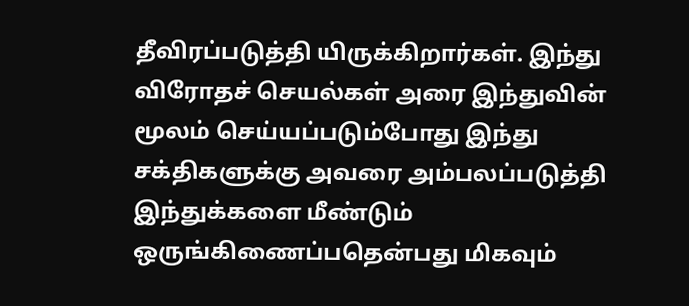தீவிரப்படுத்தி யிருக்கிறார்கள். இந்து விரோதச் செயல்கள் அரை இந்துவின் மூலம் செய்யப்படும்போது இந்து சக்திகளுக்கு அவரை அம்பலப்படுத்தி இந்துக்களை மீண்டும் ஒருங்கிணைப்பதென்பது மிகவும்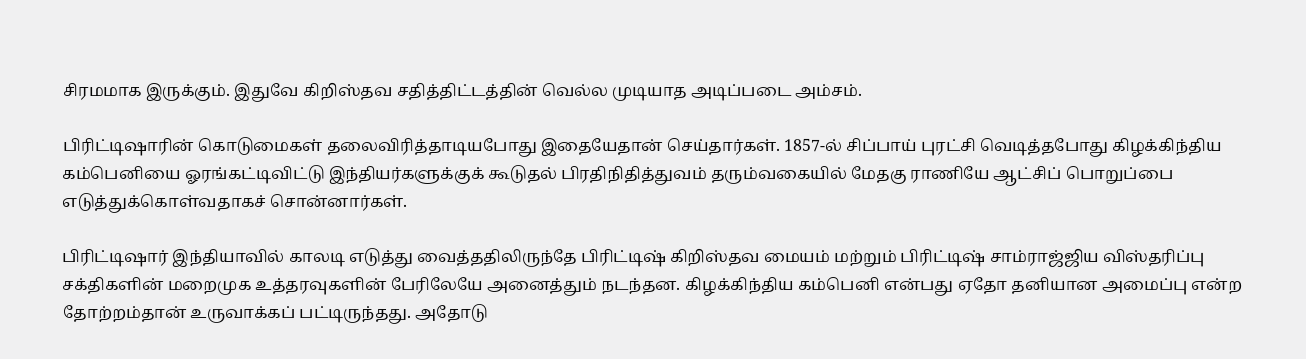சிரமமாக இருக்கும். இதுவே கிறிஸ்தவ சதித்திட்டத்தின் வெல்ல முடியாத அடிப்படை அம்சம்.

பிரிட்டிஷாரின் கொடுமைகள் தலைவிரித்தாடியபோது இதையேதான் செய்தார்கள். 1857-ல் சிப்பாய் புரட்சி வெடித்தபோது கிழக்கிந்திய கம்பெனியை ஓரங்கட்டிவிட்டு இந்தியர்களுக்குக் கூடுதல் பிரதிநிதித்துவம் தரும்வகையில் மேதகு ராணியே ஆட்சிப் பொறுப்பை எடுத்துக்கொள்வதாகச் சொன்னார்கள்.

பிரிட்டிஷார் இந்தியாவில் காலடி எடுத்து வைத்ததிலிருந்தே பிரிட்டிஷ் கிறிஸ்தவ மையம் மற்றும் பிரிட்டிஷ் சாம்ராஜ்ஜிய விஸ்தரிப்பு சக்திகளின் மறைமுக உத்தரவுகளின் பேரிலேயே அனைத்தும் நடந்தன. கிழக்கிந்திய கம்பெனி என்பது ஏதோ தனியான அமைப்பு என்ற தோற்றம்தான் உருவாக்கப் பட்டிருந்தது. அதோடு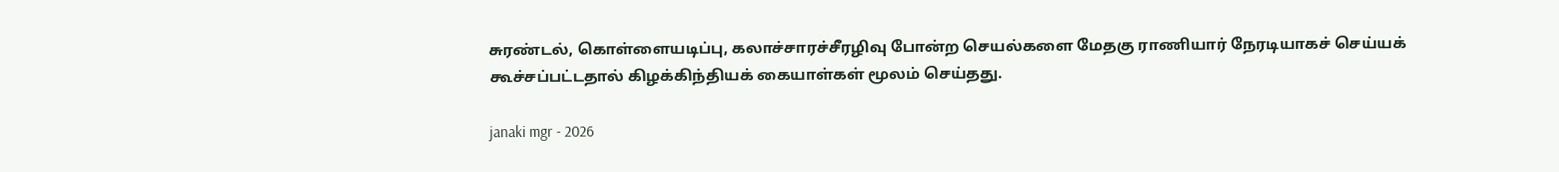சுரண்டல், கொள்ளையடிப்பு, கலாச்சாரச்சீரழிவு போன்ற செயல்களை மேதகு ராணியார் நேரடியாகச் செய்யக் கூச்சப்பட்டதால் கிழக்கிந்தியக் கையாள்கள் மூலம் செய்தது.

janaki mgr - 2026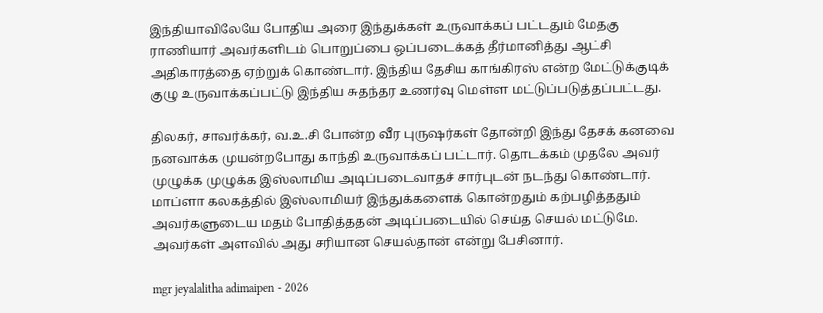இந்தியாவிலேயே போதிய அரை இந்துக்கள் உருவாக்கப் பட்டதும் மேதகு ராணியார் அவர்களிடம் பொறுப்பை ஒப்படைக்கத் தீர்மானித்து ஆட்சி அதிகாரத்தை ஏற்றுக் கொண்டார். இந்திய தேசிய காங்கிரஸ் என்ற மேட்டுக்குடிக் குழு உருவாக்கப்பட்டு இந்திய சுதந்தர உணர்வு மெள்ள மட்டுப்படுத்தப்பட்டது.

திலகர், சாவர்க்கர், வ.உ.சி போன்ற வீர புருஷர்கள் தோன்றி இந்து தேசக் கனவை நனவாக்க முயன்றபோது காந்தி உருவாக்கப் பட்டார். தொடக்கம் முதலே அவர் முழுக்க முழுக்க இஸ்லாமிய அடிப்படைவாதச் சார்புடன் நடந்து கொண்டார். மாப்ளா கலகத்தில் இஸ்லாமியர் இந்துக்களைக் கொன்றதும் கற்பழித்ததும் அவர்களுடைய மதம் போதித்ததன் அடிப்படையில் செய்த செயல் மட்டுமே. அவர்கள் அளவில் அது சரியான செயல்தான் என்று பேசினார்.

mgr jeyalalitha adimaipen - 2026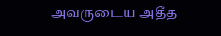அவருடைய அதீத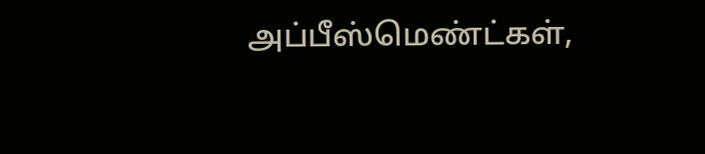அப்பீஸ்மெண்ட்கள்,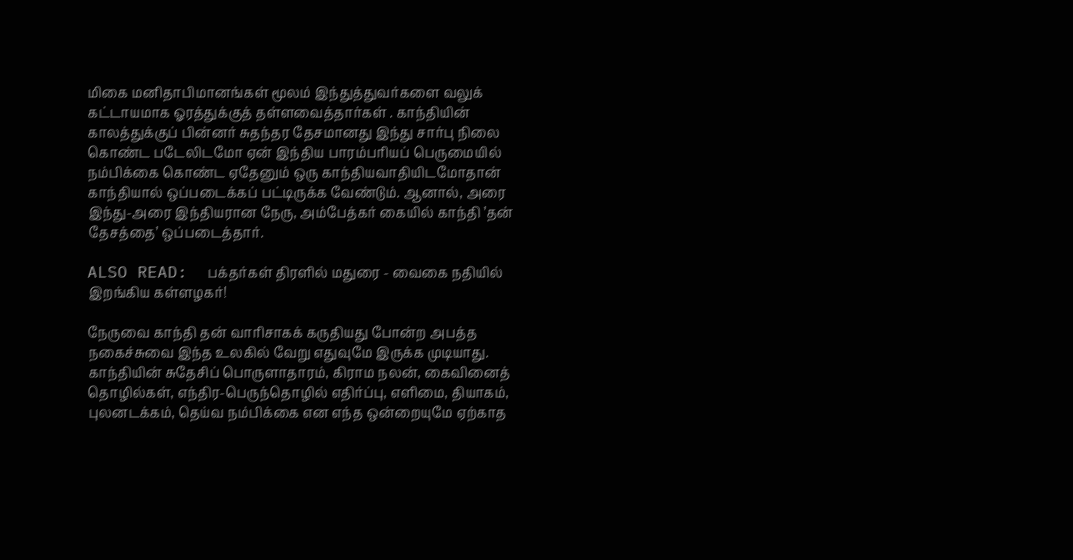மிகை மனிதாபிமானங்கள் மூலம் இந்துத்துவர்களை வலுக் கட்டாயமாக ஓரத்துக்குத் தள்ளவைத்தார்கள் . காந்தியின் காலத்துக்குப் பின்னர் சுதந்தர தேசமானது இந்து சார்பு நிலை கொண்ட படேலிடமோ ஏன் இந்திய பாரம்பரியப் பெருமையில் நம்பிக்கை கொண்ட ஏதேனும் ஒரு காந்தியவாதியிடமோதான் காந்தியால் ஒப்படைக்கப் பட்டிருக்க வேண்டும். ஆனால், அரை இந்து-அரை இந்தியரான நேரு, அம்பேத்கர் கையில் காந்தி ’தன் தேசத்தை’ ஒப்படைத்தார்.

ALSO READ:  பக்தர்கள் திரளில் மதுரை - வைகை நதியில் இறங்கிய கள்ளழகர்!

நேருவை காந்தி தன் வாரிசாகக் கருதியது போன்ற அபத்த நகைச்சுவை இந்த உலகில் வேறு எதுவுமே இருக்க முடியாது. காந்தியின் சுதேசிப் பொருளாதாரம், கிராம நலன், கைவினைத் தொழில்கள், எந்திர-பெருந்தொழில் எதிர்ப்பு, எளிமை, தியாகம், புலனடக்கம், தெய்வ நம்பிக்கை என எந்த ஒன்றையுமே ஏற்காத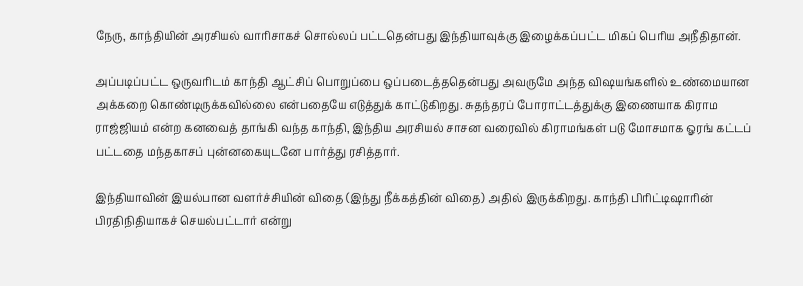நேரு, காந்தியின் அரசியல் வாரிசாகச் சொல்லப் பட்டதென்பது இந்தியாவுக்கு இழைக்கப்பட்ட மிகப் பெரிய அநீதிதான்.

அப்படிப்பட்ட ஒருவரிடம் காந்தி ஆட்சிப் பொறுப்பை ஒப்படைத்ததென்பது அவருமே அந்த விஷயங்களில் உண்மையான அக்கறை கொண்டிருக்கவில்லை என்பதையே எடுத்துக் காட்டுகிறது. சுதந்தரப் போராட்டத்துக்கு இணையாக கிராம ராஜ்ஜியம் என்ற கனவைத் தாங்கி வந்த காந்தி, இந்திய அரசியல் சாசன வரைவில் கிராமங்கள் படு மோசமாக ஓரங் கட்டப் பட்டதை மந்தகாசப் புன்னகையுடனே பார்த்து ரசித்தார்.

இந்தியாவின் இயல்பான வளர்ச்சியின் விதை (இந்து நீக்கத்தின் விதை) அதில் இருக்கிறது. காந்தி பிரிட்டிஷாரின் பிரதிநிதியாகச் செயல்பட்டார் என்று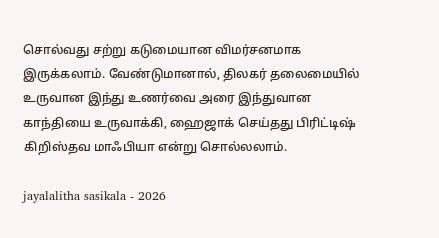சொல்வது சற்று கடுமையான விமர்சனமாக இருக்கலாம். வேண்டுமானால், திலகர் தலைமையில் உருவான இந்து உணர்வை அரை இந்துவான காந்தியை உருவாக்கி, ஹைஜாக் செய்தது பிரிட்டிஷ் கிறிஸ்தவ மாஃபியா என்று சொல்லலாம்.

jayalalitha sasikala - 2026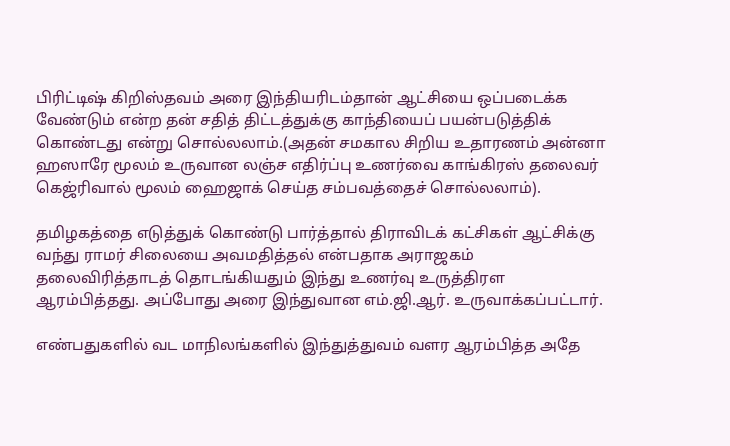பிரிட்டிஷ் கிறிஸ்தவம் அரை இந்தியரிடம்தான் ஆட்சியை ஒப்படைக்க வேண்டும் என்ற தன் சதித் திட்டத்துக்கு காந்தியைப் பயன்படுத்திக் கொண்டது என்று சொல்லலாம்.(அதன் சமகால சிறிய உதாரணம் அன்னா ஹஸாரே மூலம் உருவான லஞ்ச எதிர்ப்பு உணர்வை காங்கிரஸ் தலைவர் கெஜ்ரிவால் மூலம் ஹைஜாக் செய்த சம்பவத்தைச் சொல்லலாம்).

தமிழகத்தை எடுத்துக் கொண்டு பார்த்தால் திராவிடக் கட்சிகள் ஆட்சிக்கு வந்து ராமர் சிலையை அவமதித்தல் என்பதாக அராஜகம் தலைவிரித்தாடத் தொடங்கியதும் இந்து உணர்வு உருத்திரள ஆரம்பித்தது. அப்போது அரை இந்துவான எம்.ஜி.ஆர். உருவாக்கப்பட்டார்.

எண்பதுகளில் வட மாநிலங்களில் இந்துத்துவம் வளர ஆரம்பித்த அதே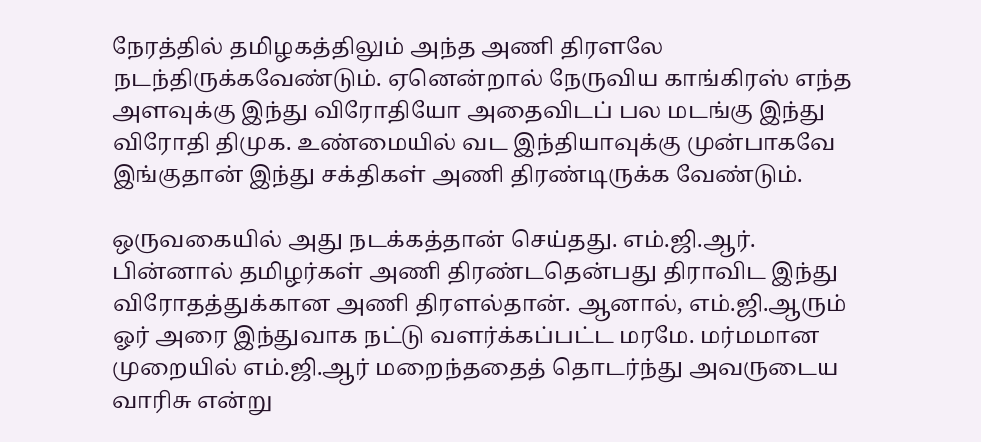நேரத்தில் தமிழகத்திலும் அந்த அணி திரளலே நடந்திருக்கவேண்டும். ஏனென்றால் நேருவிய காங்கிரஸ் எந்த அளவுக்கு இந்து விரோதியோ அதைவிடப் பல மடங்கு இந்து விரோதி திமுக. உண்மையில் வட இந்தியாவுக்கு முன்பாகவே இங்குதான் இந்து சக்திகள் அணி திரண்டிருக்க வேண்டும்.

ஒருவகையில் அது நடக்கத்தான் செய்தது. எம்.ஜி.ஆர். பின்னால் தமிழர்கள் அணி திரண்டதென்பது திராவிட இந்து விரோதத்துக்கான அணி திரளல்தான். ஆனால், எம்.ஜி.ஆரும் ஓர் அரை இந்துவாக நட்டு வளர்க்கப்பட்ட மரமே. மர்மமான முறையில் எம்.ஜி.ஆர் மறைந்ததைத் தொடர்ந்து அவருடைய வாரிசு என்று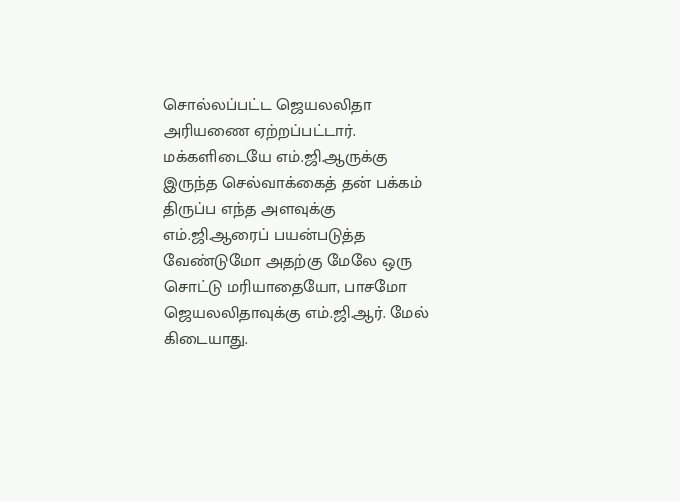சொல்லப்பட்ட ஜெயலலிதா அரியணை ஏற்றப்பட்டார். மக்களிடையே எம்.ஜி.ஆருக்கு இருந்த செல்வாக்கைத் தன் பக்கம் திருப்ப எந்த அளவுக்கு எம்.ஜி.ஆரைப் பயன்படுத்த வேண்டுமோ அதற்கு மேலே ஒரு சொட்டு மரியாதையோ, பாசமோ ஜெயலலிதாவுக்கு எம்.ஜி.ஆர். மேல் கிடையாது.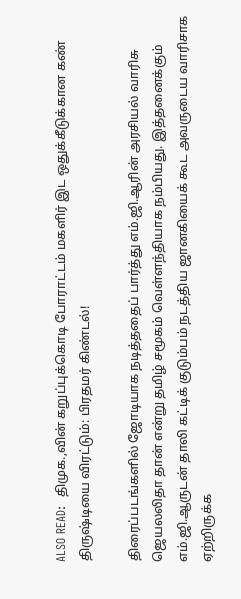ALSO READ:  திமுக.,வின் கறுப்புக்கொடி போராட்டம் மகளிர் இட ஒதுக்கீடுக்கான கண் திருஷ்டியை விரட்டும்: பிரதமர் கிண்டல்!

திரைப்படங்களில் ஜோடியாக நடித்ததைப் பார்த்து எம்.ஜி.ஆரின் அரசியல் வாரிசு ஜெயலலிதா தான் என்று தமிழ் சமூகம் வெள்ளந்தியாக நம்பியது. இத்தனைக்கும் எம்.ஜி.ஆருடன் தாலி கட்டிக் குடும்பம் நடத்திய ஜானகியைக் கூட அவருடைய வாரிசாக ஏற்றிருக்க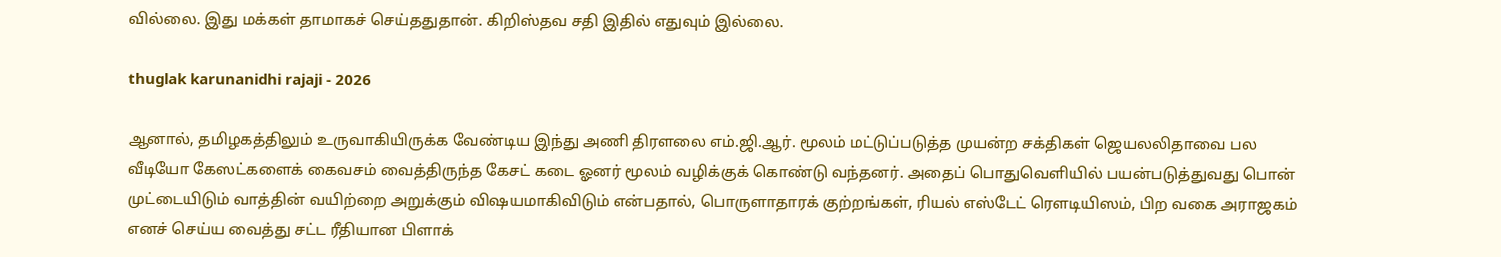வில்லை. இது மக்கள் தாமாகச் செய்ததுதான். கிறிஸ்தவ சதி இதில் எதுவும் இல்லை.

thuglak karunanidhi rajaji - 2026

ஆனால், தமிழகத்திலும் உருவாகியிருக்க வேண்டிய இந்து அணி திரளலை எம்.ஜி.ஆர். மூலம் மட்டுப்படுத்த முயன்ற சக்திகள் ஜெயலலிதாவை பல வீடியோ கேஸட்களைக் கைவசம் வைத்திருந்த கேசட் கடை ஓனர் மூலம் வழிக்குக் கொண்டு வந்தனர். அதைப் பொதுவெளியில் பயன்படுத்துவது பொன் முட்டையிடும் வாத்தின் வயிற்றை அறுக்கும் விஷயமாகிவிடும் என்பதால், பொருளாதாரக் குற்றங்கள், ரியல் எஸ்டேட் ரெளடியிஸம், பிற வகை அராஜகம் எனச் செய்ய வைத்து சட்ட ரீதியான பிளாக்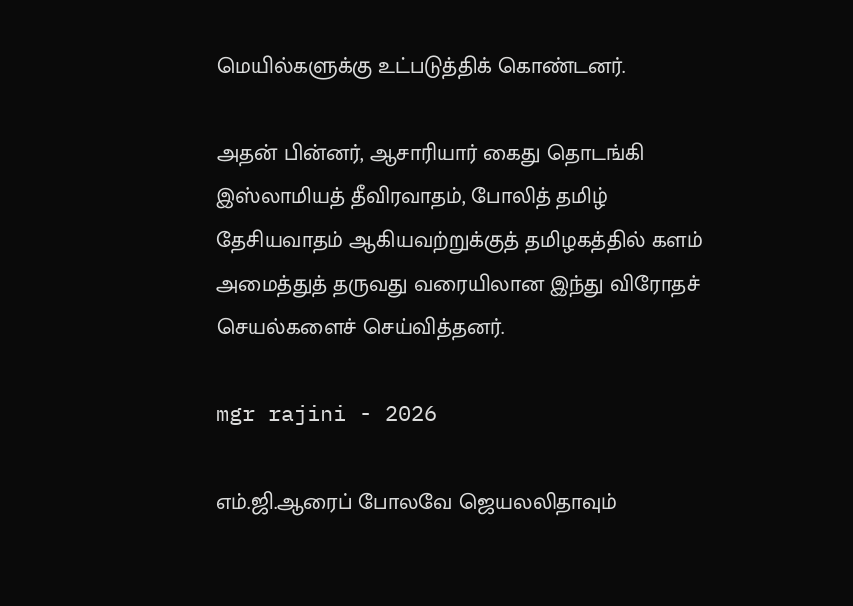மெயில்களுக்கு உட்படுத்திக் கொண்டனர்.

அதன் பின்னர், ஆசாரியார் கைது தொடங்கி இஸ்லாமியத் தீவிரவாதம், போலித் தமிழ் தேசியவாதம் ஆகியவற்றுக்குத் தமிழகத்தில் களம் அமைத்துத் தருவது வரையிலான இந்து விரோதச் செயல்களைச் செய்வித்தனர்.

mgr rajini - 2026

எம்.ஜி.ஆரைப் போலவே ஜெயலலிதாவும்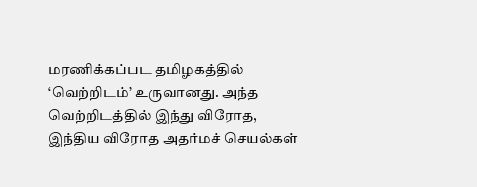மரணிக்கப்பட தமிழகத்தில் ‘வெற்றிடம்’ உருவானது. அந்த வெற்றிடத்தில் இந்து விரோத, இந்திய விரோத அதர்மச் செயல்கள்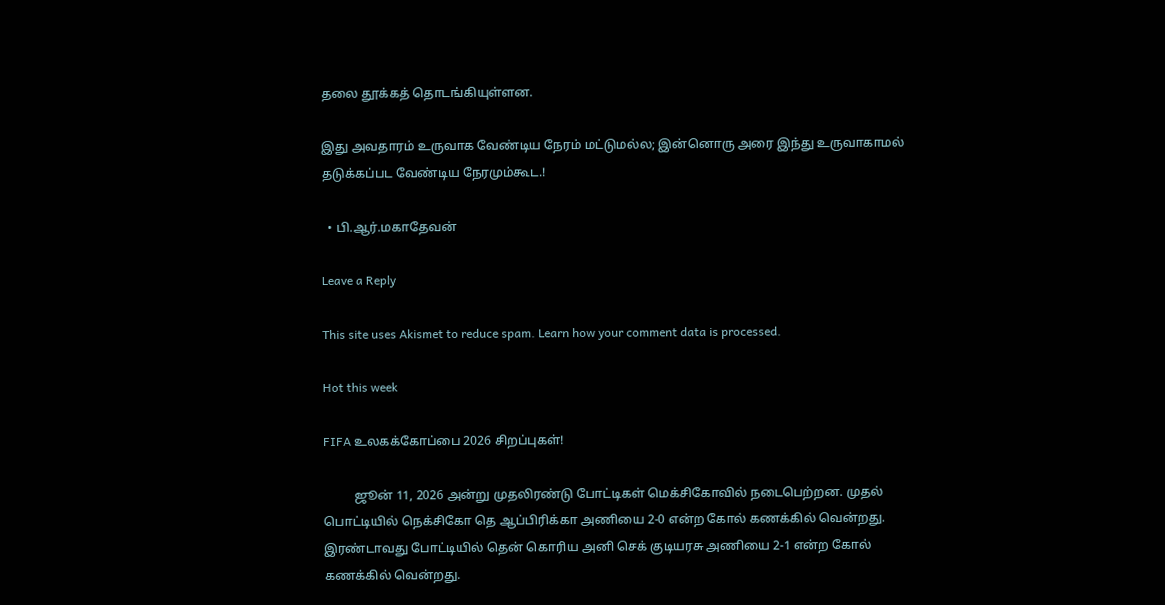தலை தூக்கத் தொடங்கியுள்ளன.

இது அவதாரம் உருவாக வேண்டிய நேரம் மட்டுமல்ல; இன்னொரு அரை இந்து உருவாகாமல் தடுக்கப்பட வேண்டிய நேரமும்கூட.!

  • பி.ஆர்.மகாதேவன்

Leave a Reply

This site uses Akismet to reduce spam. Learn how your comment data is processed.

Hot this week

FIFA உலகக்கோப்பை 2026 சிறப்புகள்!

          ஜூன் 11, 2026 அன்று முதலிரண்டு போட்டிகள் மெக்சிகோவில் நடைபெற்றன. முதல் பொட்டியில் நெக்சிகோ தெ ஆப்பிரிக்கா அணியை 2-0 என்ற கோல் கணக்கில் வென்றது. இரண்டாவது போட்டியில் தென் கொரிய அனி செக் குடியரசு அணியை 2-1 என்ற கோல் கணக்கில் வென்றது.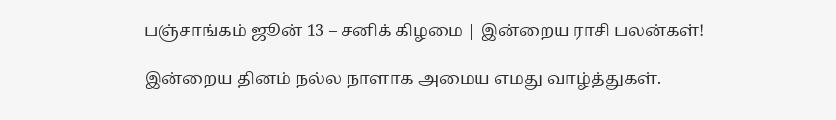பஞ்சாங்கம் ஜூன் 13 – சனிக் கிழமை | இன்றைய ராசி பலன்கள்!

இன்றைய தினம் நல்ல நாளாக அமைய எமது வாழ்த்துகள்.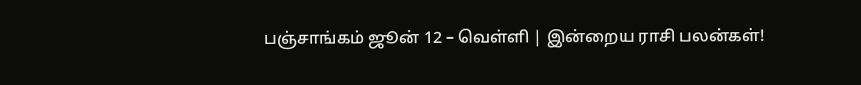பஞ்சாங்கம் ஜூன் 12 – வெள்ளி | இன்றைய ராசி பலன்கள்!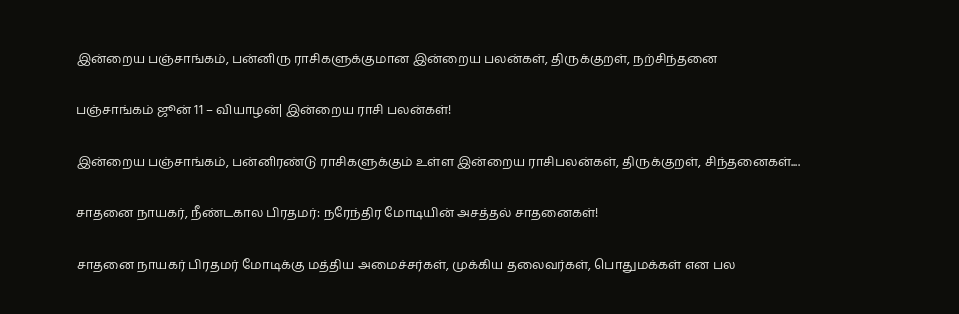இன்றைய பஞ்சாங்கம், பன்னிரு ராசிகளுக்குமான இன்றைய பலன்கள், திருக்குறள், நற்சிந்தனை

பஞ்சாங்கம் ஜூன் 11 – வியாழன்| இன்றைய ராசி பலன்கள்!

இன்றைய பஞ்சாங்கம், பன்னிரண்டு ராசிகளுக்கும் உள்ள இன்றைய ராசிபலன்கள், திருக்குறள், சிந்தனைகள்....

சாதனை நாயகர், நீண்டகால பிரதமர்: நரேந்திர மோடியின் அசத்தல் சாதனைகள்!

சாதனை நாயகர் பிரதமர் மோடிக்கு மத்திய அமைச்சர்கள், முக்கிய தலைவர்கள், பொதுமக்கள் என பல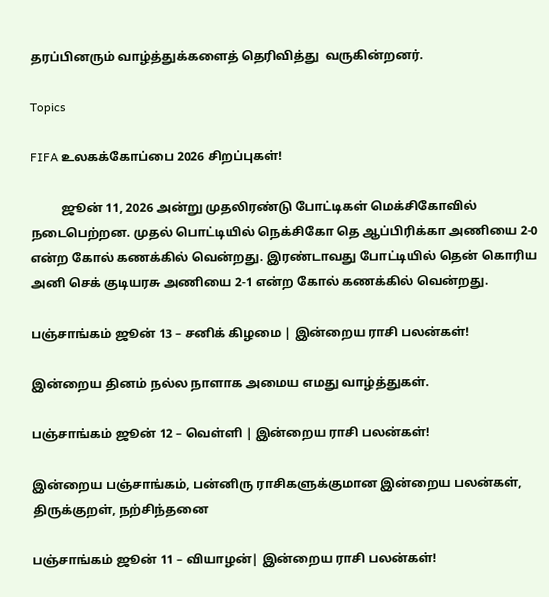தரப்பினரும் வாழ்த்துக்களைத் தெரிவித்து  வருகின்றனர்.

Topics

FIFA உலகக்கோப்பை 2026 சிறப்புகள்!

          ஜூன் 11, 2026 அன்று முதலிரண்டு போட்டிகள் மெக்சிகோவில் நடைபெற்றன. முதல் பொட்டியில் நெக்சிகோ தெ ஆப்பிரிக்கா அணியை 2-0 என்ற கோல் கணக்கில் வென்றது. இரண்டாவது போட்டியில் தென் கொரிய அனி செக் குடியரசு அணியை 2-1 என்ற கோல் கணக்கில் வென்றது.

பஞ்சாங்கம் ஜூன் 13 – சனிக் கிழமை | இன்றைய ராசி பலன்கள்!

இன்றைய தினம் நல்ல நாளாக அமைய எமது வாழ்த்துகள்.

பஞ்சாங்கம் ஜூன் 12 – வெள்ளி | இன்றைய ராசி பலன்கள்!

இன்றைய பஞ்சாங்கம், பன்னிரு ராசிகளுக்குமான இன்றைய பலன்கள், திருக்குறள், நற்சிந்தனை

பஞ்சாங்கம் ஜூன் 11 – வியாழன்| இன்றைய ராசி பலன்கள்!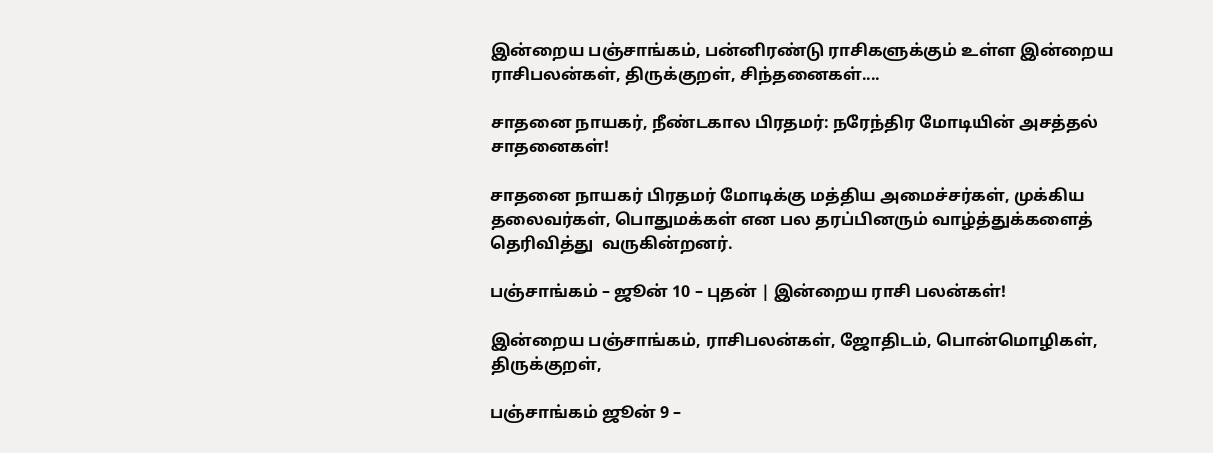இன்றைய பஞ்சாங்கம், பன்னிரண்டு ராசிகளுக்கும் உள்ள இன்றைய ராசிபலன்கள், திருக்குறள், சிந்தனைகள்....

சாதனை நாயகர், நீண்டகால பிரதமர்: நரேந்திர மோடியின் அசத்தல் சாதனைகள்!

சாதனை நாயகர் பிரதமர் மோடிக்கு மத்திய அமைச்சர்கள், முக்கிய தலைவர்கள், பொதுமக்கள் என பல தரப்பினரும் வாழ்த்துக்களைத் தெரிவித்து  வருகின்றனர்.

பஞ்சாங்கம் – ஜூன் 10 – புதன் | இன்றைய ராசி பலன்கள்!

இன்றைய பஞ்சாங்கம், ராசிபலன்கள், ஜோதிடம், பொன்மொழிகள், திருக்குறள்,

பஞ்சாங்கம் ஜூன் 9 –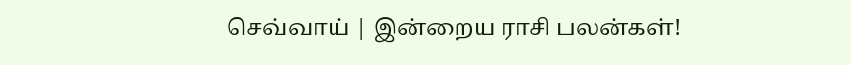செவ்வாய் | இன்றைய ராசி பலன்கள்!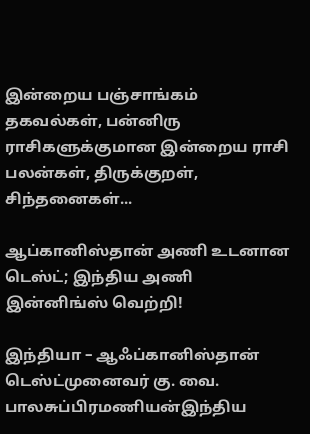இன்றைய பஞ்சாங்கம் தகவல்கள், பன்னிரு ராசிகளுக்குமான இன்றைய ராசி பலன்கள், திருக்குறள், சிந்தனைகள்...

ஆப்கானிஸ்தான் அணி உடனான டெஸ்ட்; இந்திய அணி இன்னிங்ஸ் வெற்றி!

இந்தியா – ஆஃப்கானிஸ்தான் டெஸ்ட்முனைவர் கு. வை. பாலசுப்பிரமணியன்இந்திய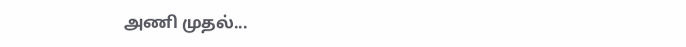அணி முதல்...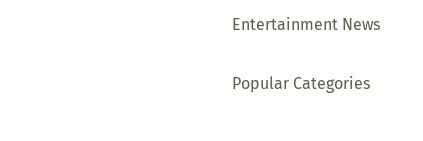Entertainment News

Popular Categories